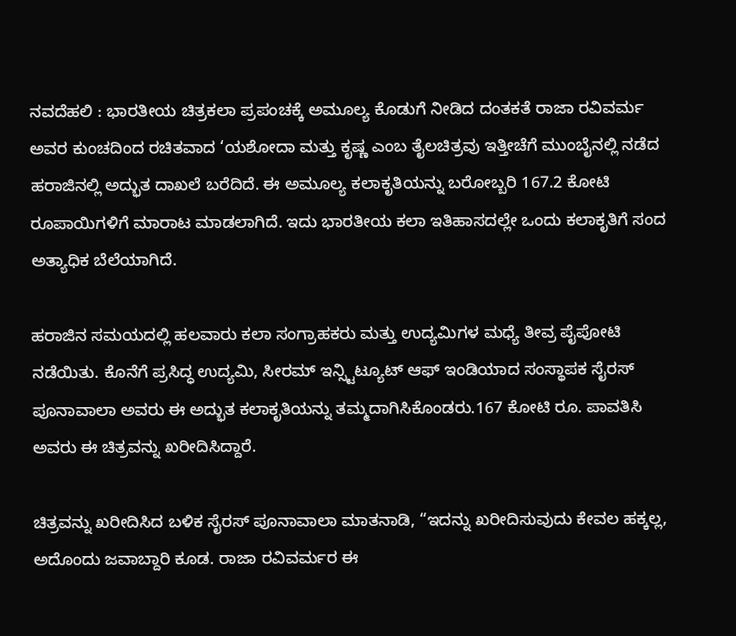ನವದೆಹಲಿ : ಭಾರತೀಯ ಚಿತ್ರಕಲಾ ಪ್ರಪಂಚಕ್ಕೆ ಅಮೂಲ್ಯ ಕೊಡುಗೆ ನೀಡಿದ ದಂತಕತೆ ರಾಜಾ ರವಿವರ್ಮ ಅವರ ಕುಂಚದಿಂದ ರಚಿತವಾದ ‘ಯಶೋದಾ ಮತ್ತು ಕೃಷ್ಣ ಎಂಬ ತೈಲಚಿತ್ರವು ಇತ್ತೀಚೆಗೆ ಮುಂಬೈನಲ್ಲಿ ನಡೆದ ಹರಾಜಿನಲ್ಲಿ ಅದ್ಭುತ ದಾಖಲೆ ಬರೆದಿದೆ. ಈ ಅಮೂಲ್ಯ ಕಲಾಕೃತಿಯನ್ನು ಬರೋಬ್ಬರಿ 167.2 ಕೋಟಿ ರೂಪಾಯಿಗಳಿಗೆ ಮಾರಾಟ ಮಾಡಲಾಗಿದೆ. ಇದು ಭಾರತೀಯ ಕಲಾ ಇತಿಹಾಸದಲ್ಲೇ ಒಂದು ಕಲಾಕೃತಿಗೆ ಸಂದ ಅತ್ಯಾಧಿಕ ಬೆಲೆಯಾಗಿದೆ.

ಹರಾಜಿನ ಸಮಯದಲ್ಲಿ ಹಲವಾರು ಕಲಾ ಸಂಗ್ರಾಹಕರು ಮತ್ತು ಉದ್ಯಮಿಗಳ ಮಧ್ಯೆ ತೀವ್ರ ಪೈಪೋಟಿ ನಡೆಯಿತು. ಕೊನೆಗೆ ಪ್ರಸಿದ್ಧ ಉದ್ಯಮಿ, ಸೀರಮ್ ಇನ್ಸ್ಟಿಟ್ಯೂಟ್ ಆಫ್ ಇಂಡಿಯಾದ ಸಂಸ್ಥಾಪಕ ಸೈರಸ್ ಪೂನಾವಾಲಾ ಅವರು ಈ ಅದ್ಭುತ ಕಲಾಕೃತಿಯನ್ನು ತಮ್ಮದಾಗಿಸಿಕೊಂಡರು.167 ಕೋಟಿ ರೂ. ಪಾವತಿಸಿ ಅವರು ಈ ಚಿತ್ರವನ್ನು ಖರೀದಿಸಿದ್ದಾರೆ.

ಚಿತ್ರವನ್ನು ಖರೀದಿಸಿದ ಬಳಿಕ ಸೈರಸ್ ಪೂನಾವಾಲಾ ಮಾತನಾಡಿ, “ಇದನ್ನು ಖರೀದಿಸುವುದು ಕೇವಲ ಹಕ್ಕಲ್ಲ, ಅದೊಂದು ಜವಾಬ್ದಾರಿ ಕೂಡ. ರಾಜಾ ರವಿವರ್ಮರ ಈ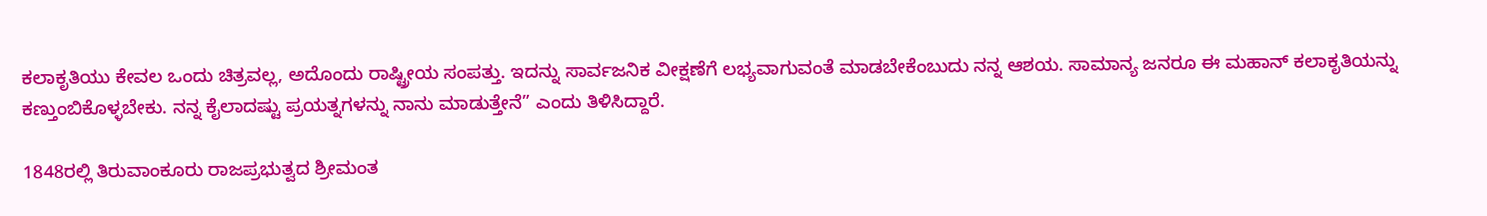ಕಲಾಕೃತಿಯು ಕೇವಲ ಒಂದು ಚಿತ್ರವಲ್ಲ, ಅದೊಂದು ರಾಷ್ಟ್ರೀಯ ಸಂಪತ್ತು. ಇದನ್ನು ಸಾರ್ವಜನಿಕ ವೀಕ್ಷಣೆಗೆ ಲಭ್ಯವಾಗುವಂತೆ ಮಾಡಬೇಕೆಂಬುದು ನನ್ನ ಆಶಯ. ಸಾಮಾನ್ಯ ಜನರೂ ಈ ಮಹಾನ್ ಕಲಾಕೃತಿಯನ್ನು ಕಣ್ತುಂಬಿಕೊಳ್ಳಬೇಕು. ನನ್ನ ಕೈಲಾದಷ್ಟು ಪ್ರಯತ್ನಗಳನ್ನು ನಾನು ಮಾಡುತ್ತೇನೆ” ಎಂದು ತಿಳಿಸಿದ್ದಾರೆ.

1848ರಲ್ಲಿ ತಿರುವಾಂಕೂರು ರಾಜಪ್ರಭುತ್ವದ ಶ್ರೀಮಂತ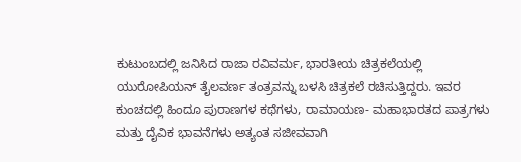ಕುಟುಂಬದಲ್ಲಿ ಜನಿಸಿದ ರಾಜಾ ರವಿವರ್ಮ, ಭಾರತೀಯ ಚಿತ್ರಕಲೆಯಲ್ಲಿ ಯುರೋಪಿಯನ್ ತೈಲವರ್ಣ ತಂತ್ರವನ್ನು ಬಳಸಿ ಚಿತ್ರಕಲೆ ರಚಿಸುತ್ತಿದ್ದರು. ಇವರ ಕುಂಚದಲ್ಲಿ ಹಿಂದೂ ಪುರಾಣಗಳ ಕಥೆಗಳು, ರಾಮಾಯಣ- ಮಹಾಭಾರತದ ಪಾತ್ರಗಳು ಮತ್ತು ದೈವಿಕ ಭಾವನೆಗಳು ಅತ್ಯಂತ ಸಜೀವವಾಗಿ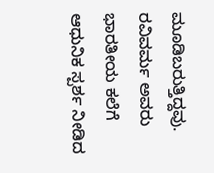ಮೂಡಿಬರುತ್ತಿದ್ದವು. ರವಿವರ್ಮ ಅವರು ಭಾರತೀಯ ಕಲೆಗೆ ಆಧುನಿಕ ಸ್ಪರ್ಶ ನೀಡಿದ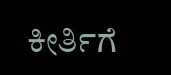ಕೀರ್ತಿಗೆ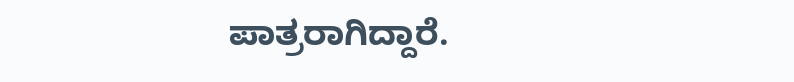ಪಾತ್ರರಾಗಿದ್ದಾರೆ.